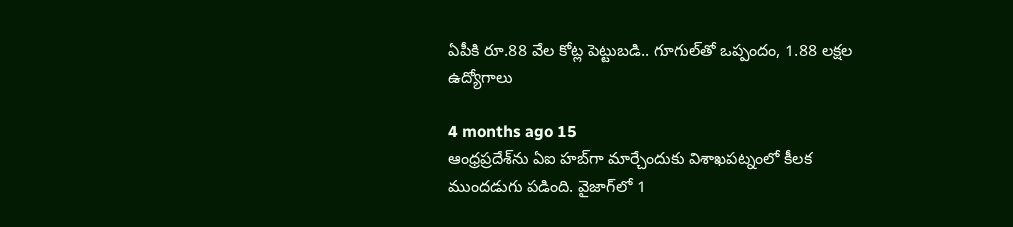ఏపీకి రూ.88 వేల కోట్ల పెట్టుబడి.. గూగుల్‌తో ఒప్పందం, 1.88 లక్షల ఉద్యోగాలు

4 months ago 15
ఆంధ్రప్రదేశ్‌ను ఏఐ హబ్‌గా మార్చేందుకు విశాఖపట్నంలో కీలక ముందడుగు పడింది. వైజాగ్‌లో 1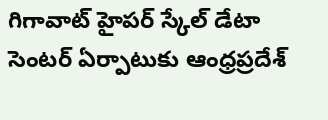గిగావాట్ హైపర్‌ స్కేల్‌ డేటా సెంటర్‌ ఏర్పాటుకు ఆంధ్రప్రదేశ్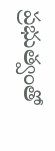ప్రభుత్వంతో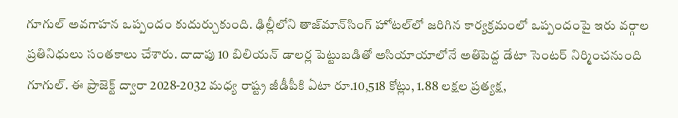గూగుల్ అవగాహన ఒప్పందం కుదుర్చుకుంది. ఢిల్లీలోని తాజ్‌మాన్‌సింగ్‌ హోటల్‌లో జరిగిన కార్యక్రమంలో ఒప్పందంపై ఇరు వర్గాల ప్రతినిధులు సంతకాలు చేశారు. దాదాపు 10 బిలియన్ డాలర్ల పెట్టుబడితో అసియాయాలోనే అతిపెద్ద డేటా సెంటర్‌ నిర్మించనుంది గూగుల్. ఈ ప్రాజెక్ట్ ద్వారా 2028-2032 మధ్య రాష్ట్ర జీడీపీకి ఏటా రూ.10,518 కోట్లు, 1.88 లక్షల ప్రత్యక్ష,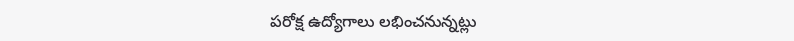పరోక్ష ఉద్యోగాలు లభించనున్నట్లు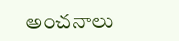అంచనాలు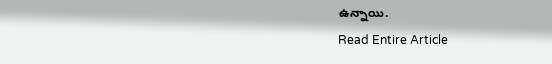ఉన్నాయి.
Read Entire Article